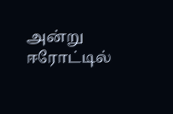அன்று ஈரோட்டில்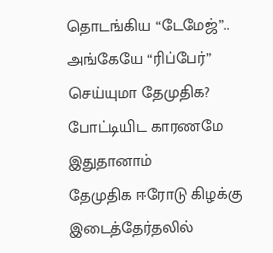தொடங்கிய “டேமேஜ்”.. அங்கேயே “ரிப்பேர்” செய்யுமா தேமுதிக? போட்டியிட காரணமே இதுதானாம்
தேமுதிக ஈரோடு கிழக்கு இடைத்தேர்தலில்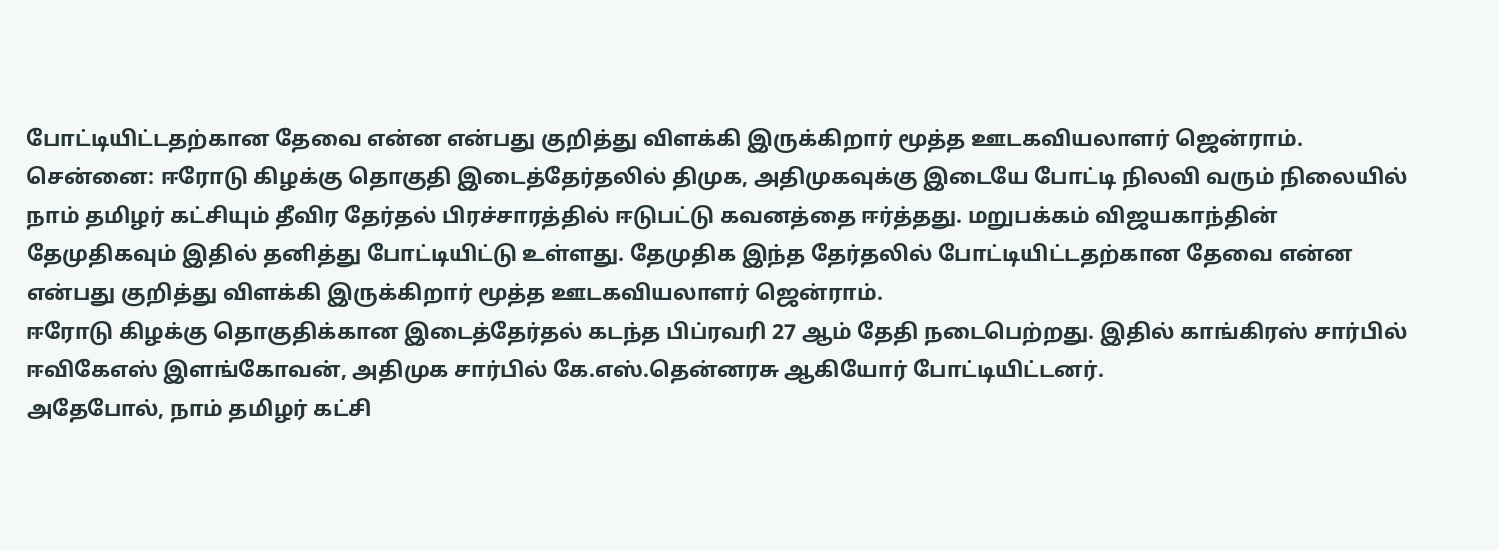போட்டியிட்டதற்கான தேவை என்ன என்பது குறித்து விளக்கி இருக்கிறார் மூத்த ஊடகவியலாளர் ஜென்ராம்.
சென்னை: ஈரோடு கிழக்கு தொகுதி இடைத்தேர்தலில் திமுக, அதிமுகவுக்கு இடையே போட்டி நிலவி வரும் நிலையில் நாம் தமிழர் கட்சியும் தீவிர தேர்தல் பிரச்சாரத்தில் ஈடுபட்டு கவனத்தை ஈர்த்தது. மறுபக்கம் விஜயகாந்தின் தேமுதிகவும் இதில் தனித்து போட்டியிட்டு உள்ளது. தேமுதிக இந்த தேர்தலில் போட்டியிட்டதற்கான தேவை என்ன என்பது குறித்து விளக்கி இருக்கிறார் மூத்த ஊடகவியலாளர் ஜென்ராம்.
ஈரோடு கிழக்கு தொகுதிக்கான இடைத்தேர்தல் கடந்த பிப்ரவரி 27 ஆம் தேதி நடைபெற்றது. இதில் காங்கிரஸ் சார்பில் ஈவிகேஎஸ் இளங்கோவன், அதிமுக சார்பில் கே.எஸ்.தென்னரசு ஆகியோர் போட்டியிட்டனர்.
அதேபோல், நாம் தமிழர் கட்சி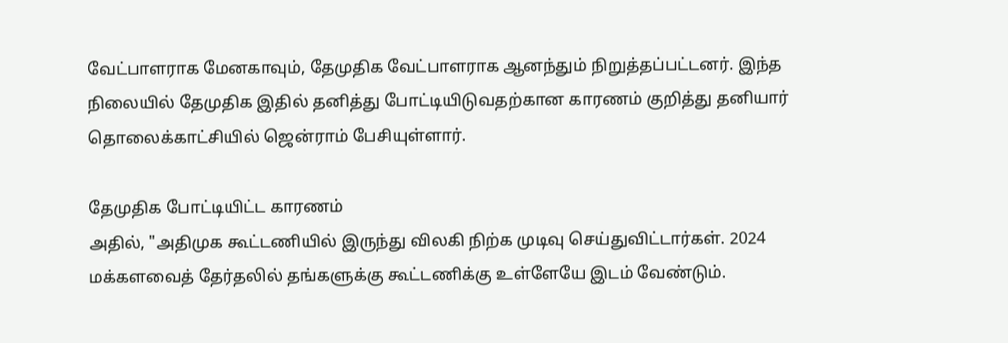வேட்பாளராக மேனகாவும், தேமுதிக வேட்பாளராக ஆனந்தும் நிறுத்தப்பட்டனர். இந்த நிலையில் தேமுதிக இதில் தனித்து போட்டியிடுவதற்கான காரணம் குறித்து தனியார் தொலைக்காட்சியில் ஜென்ராம் பேசியுள்ளார்.

தேமுதிக போட்டியிட்ட காரணம்
அதில், "அதிமுக கூட்டணியில் இருந்து விலகி நிற்க முடிவு செய்துவிட்டார்கள். 2024 மக்களவைத் தேர்தலில் தங்களுக்கு கூட்டணிக்கு உள்ளேயே இடம் வேண்டும்.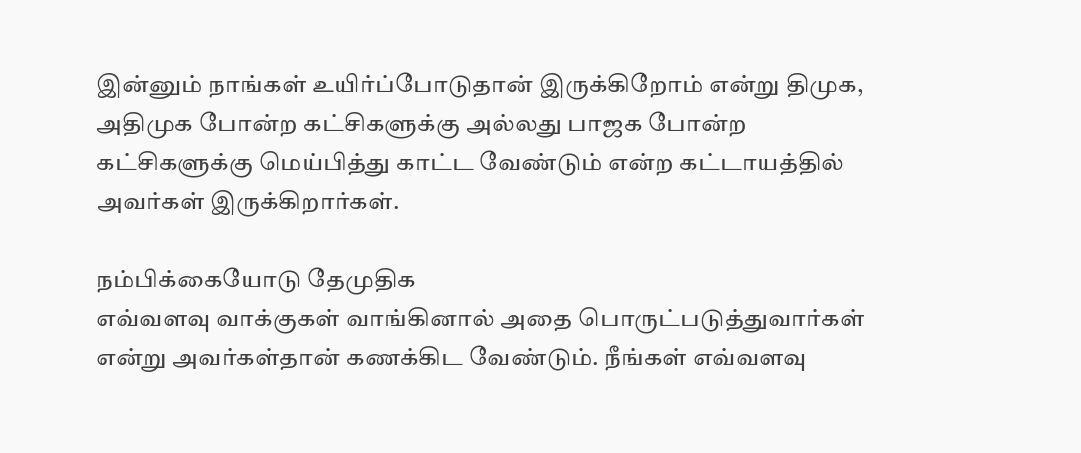இன்னும் நாங்கள் உயிர்ப்போடுதான் இருக்கிறோம் என்று திமுக, அதிமுக போன்ற கட்சிகளுக்கு அல்லது பாஜக போன்ற கட்சிகளுக்கு மெய்பித்து காட்ட வேண்டும் என்ற கட்டாயத்தில் அவர்கள் இருக்கிறார்கள்.

நம்பிக்கையோடு தேமுதிக
எவ்வளவு வாக்குகள் வாங்கினால் அதை பொருட்படுத்துவார்கள் என்று அவர்கள்தான் கணக்கிட வேண்டும். நீங்கள் எவ்வளவு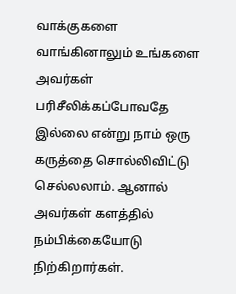வாக்குகளை வாங்கினாலும் உங்களை அவர்கள் பரிசீலிக்கப்போவதே இல்லை என்று நாம் ஒரு கருத்தை சொல்லிவிட்டு செல்லலாம். ஆனால் அவர்கள் களத்தில் நம்பிக்கையோடு நிற்கிறார்கள்.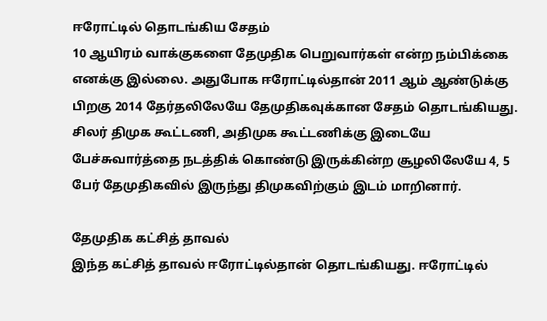ஈரோட்டில் தொடங்கிய சேதம்
10 ஆயிரம் வாக்குகளை தேமுதிக பெறுவார்கள் என்ற நம்பிக்கை எனக்கு இல்லை. அதுபோக ஈரோட்டில்தான் 2011 ஆம் ஆண்டுக்கு பிறகு 2014 தேர்தலிலேயே தேமுதிகவுக்கான சேதம் தொடங்கியது. சிலர் திமுக கூட்டணி, அதிமுக கூட்டணிக்கு இடையே பேச்சுவார்த்தை நடத்திக் கொண்டு இருக்கின்ற சூழலிலேயே 4, 5 பேர் தேமுதிகவில் இருந்து திமுகவிற்கும் இடம் மாறினார்.

தேமுதிக கட்சித் தாவல்
இந்த கட்சித் தாவல் ஈரோட்டில்தான் தொடங்கியது. ஈரோட்டில்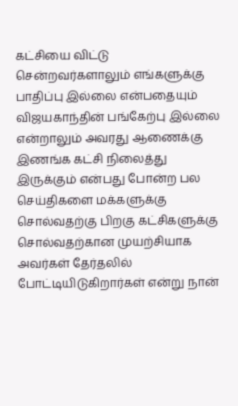கட்சியை விட்டு சென்றவர்களாலும் எங்களுக்கு பாதிப்பு இல்லை என்பதையும் விஜயகாந்தின் பங்கேற்பு இல்லை என்றாலும் அவரது ஆணைக்கு இணங்க கட்சி நிலைத்து இருக்கும் என்பது போன்ற பல செய்திகளை மக்களுக்கு சொல்வதற்கு பிறகு கட்சிகளுக்கு சொல்வதற்கான முயற்சியாக அவர்கள் தேர்தலில் போட்டியிடுகிறார்கள் என்று நான்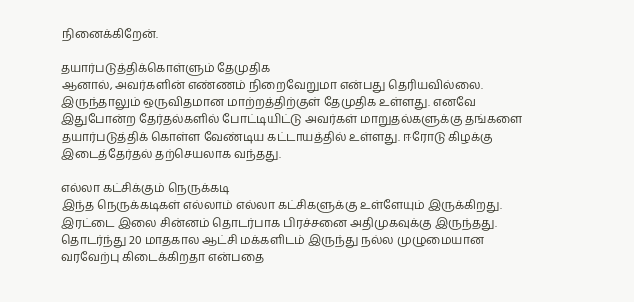நினைக்கிறேன்.

தயார்படுத்திக்கொள்ளும் தேமுதிக
ஆனால், அவர்களின் எண்ணம் நிறைவேறுமா என்பது தெரியவில்லை. இருந்தாலும் ஒருவிதமான மாற்றத்திற்குள் தேமுதிக உள்ளது. எனவே இதுபோன்ற தேர்தல்களில் போட்டியிட்டு அவர்கள் மாறுதல்களுக்கு தங்களை தயார்படுத்திக் கொள்ள வேண்டிய கட்டாயத்தில் உள்ளது. ஈரோடு கிழக்கு இடைத்தேர்தல் தற்செயலாக வந்தது.

எல்லா கட்சிக்கும் நெருக்கடி
இந்த நெருக்கடிகள் எல்லாம் எல்லா கட்சிகளுக்கு உள்ளேயும் இருக்கிறது. இரட்டை இலை சின்னம் தொடர்பாக பிரச்சனை அதிமுகவுக்கு இருந்தது. தொடர்ந்து 20 மாதகால ஆட்சி மக்களிடம் இருந்து நல்ல முழுமையான வரவேற்பு கிடைக்கிறதா என்பதை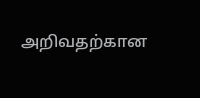அறிவதற்கான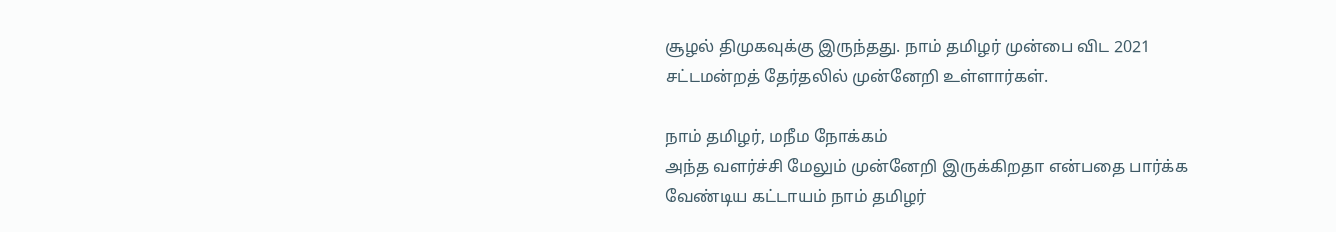சூழல் திமுகவுக்கு இருந்தது. நாம் தமிழர் முன்பை விட 2021 சட்டமன்றத் தேர்தலில் முன்னேறி உள்ளார்கள்.

நாம் தமிழர், மநீம நோக்கம்
அந்த வளர்ச்சி மேலும் முன்னேறி இருக்கிறதா என்பதை பார்க்க வேண்டிய கட்டாயம் நாம் தமிழர்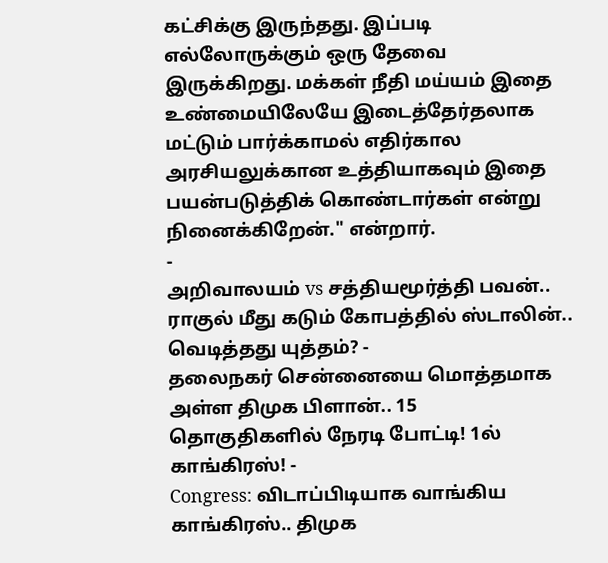கட்சிக்கு இருந்தது. இப்படி எல்லோருக்கும் ஒரு தேவை இருக்கிறது. மக்கள் நீதி மய்யம் இதை உண்மையிலேயே இடைத்தேர்தலாக மட்டும் பார்க்காமல் எதிர்கால அரசியலுக்கான உத்தியாகவும் இதை பயன்படுத்திக் கொண்டார்கள் என்று நினைக்கிறேன்." என்றார்.
-
அறிவாலயம் vs சத்தியமூர்த்தி பவன்.. ராகுல் மீது கடும் கோபத்தில் ஸ்டாலின்.. வெடித்தது யுத்தம்? -
தலைநகர் சென்னையை மொத்தமாக அள்ள திமுக பிளான்.. 15 தொகுதிகளில் நேரடி போட்டி! 1ல் காங்கிரஸ்! -
Congress: விடாப்பிடியாக வாங்கிய காங்கிரஸ்.. திமுக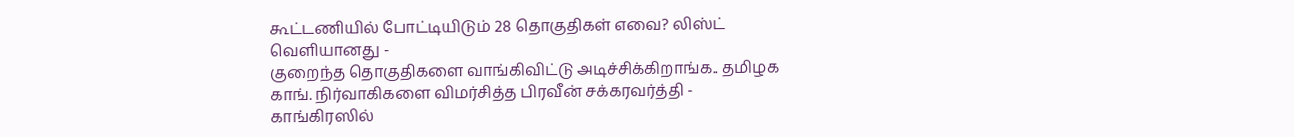கூட்டணியில் போட்டியிடும் 28 தொகுதிகள் எவை? லிஸ்ட் வெளியானது -
குறைந்த தொகுதிகளை வாங்கிவிட்டு அடிச்சிக்கிறாங்க.. தமிழக காங். நிர்வாகிகளை விமர்சித்த பிரவீன் சக்கரவர்த்தி -
காங்கிரஸில்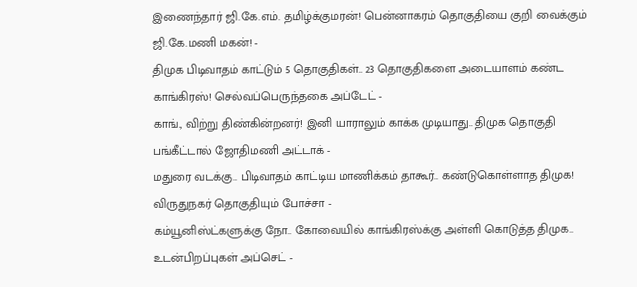இணைந்தார் ஜி.கே.எம். தமிழ்க்குமரன்! பென்னாகரம் தொகுதியை குறி வைக்கும் ஜி.கே.மணி மகன்! -
திமுக பிடிவாதம் காட்டும் 5 தொகுதிகள்.. 23 தொகுதிகளை அடையாளம் கண்ட காங்கிரஸ்! செல்வப்பெருந்தகை அப்டேட் -
காங்., விற்று திண்கின்றனர்! இனி யாராலும் காக்க முடியாது.. திமுக தொகுதி பங்கீட்டால் ஜோதிமணி அட்டாக் -
மதுரை வடக்கு.. பிடிவாதம் காட்டிய மாணிக்கம் தாகூர்.. கண்டுகொள்ளாத திமுக! விருதுநகர் தொகுதியும் போச்சா -
கம்யூனிஸ்ட்களுக்கு நோ.. கோவையில் காங்கிரஸ்க்கு அள்ளி கொடுத்த திமுக.. உடன்பிறப்புகள் அப்செட் -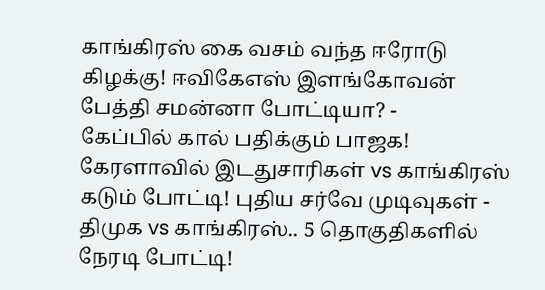காங்கிரஸ் கை வசம் வந்த ஈரோடு கிழக்கு! ஈவிகேஎஸ் இளங்கோவன் பேத்தி சமன்னா போட்டியா? -
கேப்பில் கால் பதிக்கும் பாஜக! கேரளாவில் இடதுசாரிகள் vs காங்கிரஸ் கடும் போட்டி! புதிய சர்வே முடிவுகள் -
திமுக vs காங்கிரஸ்.. 5 தொகுதிகளில் நேரடி போட்டி!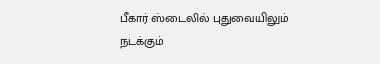பீகார் ஸ்டைலில் புதுவையிலும் நடக்கும்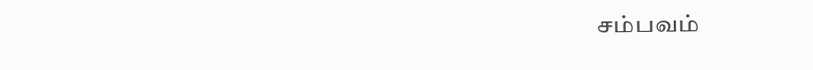சம்பவம்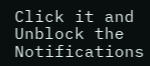Click it and Unblock the Notifications